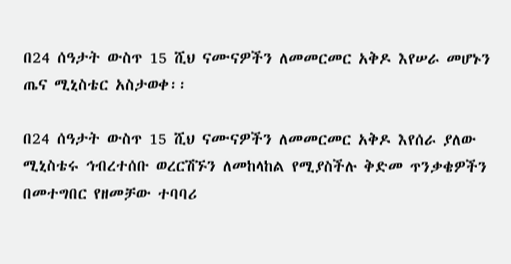በ24 ሰዓታት ውስጥ 15 ሺህ ናሙናዎችን ለመመርመር አቅዶ እየሠራ መሆኑን ጤና ሚኒስቴር አስታወቀ፡፡

በ24 ሰዓታት ውስጥ 15 ሺህ ናሙናዎችን ለመመርመር አቅዶ እየሰራ ያለው ሚኒስቴሩ ኅብረተሰቡ ወረርሽኙን ለመከላከል የሚያስችሉ ቅድመ ጥንቃቄዎችን በመተግበር የዘመቻው ተባባሪ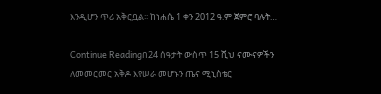እንዲሆን ጥሪ አቅርቧል፡፡ ከነሐሴ 1 ቀን 2012 ዓ.ም ጀምሮ ባሉት…

Continue Readingበ24 ሰዓታት ውስጥ 15 ሺህ ናሙናዎችን ለመመርመር አቅዶ እየሠራ መሆኑን ጤና ሚኒስቴር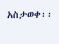አስታወቀ፡፡